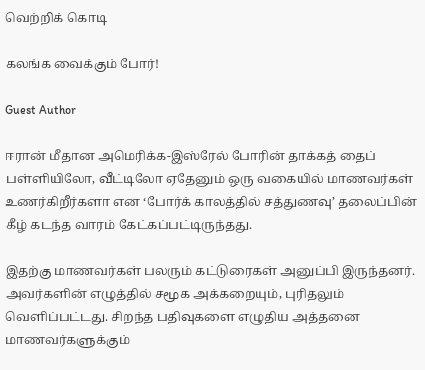வெற்றிக் கொடி

கலங்க வைக்கும் போர்!

Guest Author

ஈரான் மீதான அமெரிக்க-இஸ்ரேல் போரின் தாக்கத் தைப் பள்ளியிலோ, வீட்டிலோ ஏதேனும் ஒரு வகையில் மாணவர்கள் உணர்கிறீர்களா என ‘போர்க் காலத்தில் சத்துணவு’ தலைப்பின் கீழ் கடந்த வாரம் கேட்கப்பட்டிருந்தது.

இதற்கு மாணவர்கள் பலரும் கட்டுரைகள் அனுப்பி இருந்தனர். அவர்களின் எழுத்தில் சமூக அக்கறையும், புரிதலும் வெளிப்பட்டது. சிறந்த பதிவுகளை எழுதிய அத்தனை மாணவர்களுக்கும்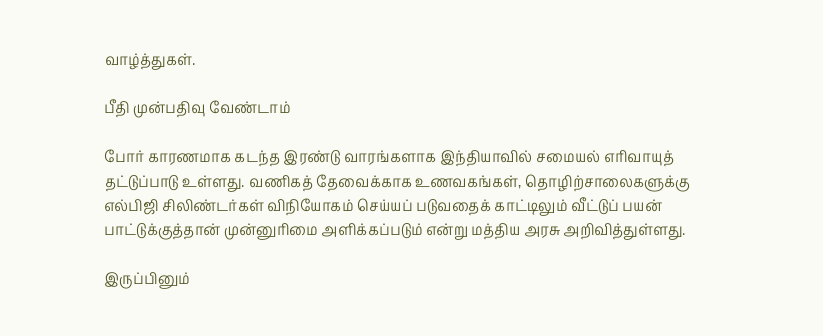வாழ்த்துகள்.

பீதி முன்பதிவு வேண்டாம்

போர் காரணமாக கடந்த இரண்டு வாரங்களாக இந்தியாவில் சமையல் எரிவாயுத் தட்டுப்பாடு உள்ளது. வணிகத் தேவைக்காக உணவகங்கள், தொழிற்சாலைகளுக்கு எல்பிஜி சிலிண்டர்கள் விநியோகம் செய்யப் படுவதைக் காட்டிலும் வீட்டுப் பயன் பாட்டுக்குத்தான் முன்னுரிமை அளிக்கப்படும் என்று மத்திய அரசு அறிவித்துள்ளது.

இருப்பினும்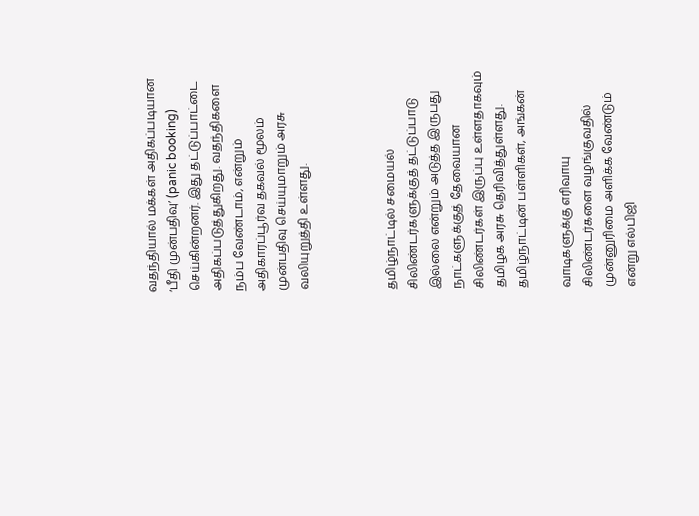வதந்தியால் மக்கள் அதிகப்படியான ‘பீதி முன்பதிவு’ (panic booking) செய்கின்றனர். இது தட்டுப்பாட்டை அதிகப்படுத்துகிறது. வதந்திகளை நம்ப வேண்டாம், என்றும் அதிகாரப்பூர்வ தகவல் மூலம் முன்பதிவு செய்யுமாறும் அரசு வலியுறுத்தி உள்ளது.



தமிழ்நாட்டில் சமையல் சிலிண்டர்களுக்குத் தட்டுப்பாடு இல்லை என்றும் அடுத்த இருபது நாட்களுக்குத் தேவையான சிலிண்டர்கள் இருப்பு உள்ளதாகவும் தமிழக அரசு தெரிவித்துள்ளது. தமிழ்நாட்டின் பள்ளிகள், அங்கன்

வாடிகளுக்கு எரிவாயு சிலிண்டர்களை வழங்குவதில் முன்னுரிமை அளிக்க வேண்டும் என்று எல்பிஜி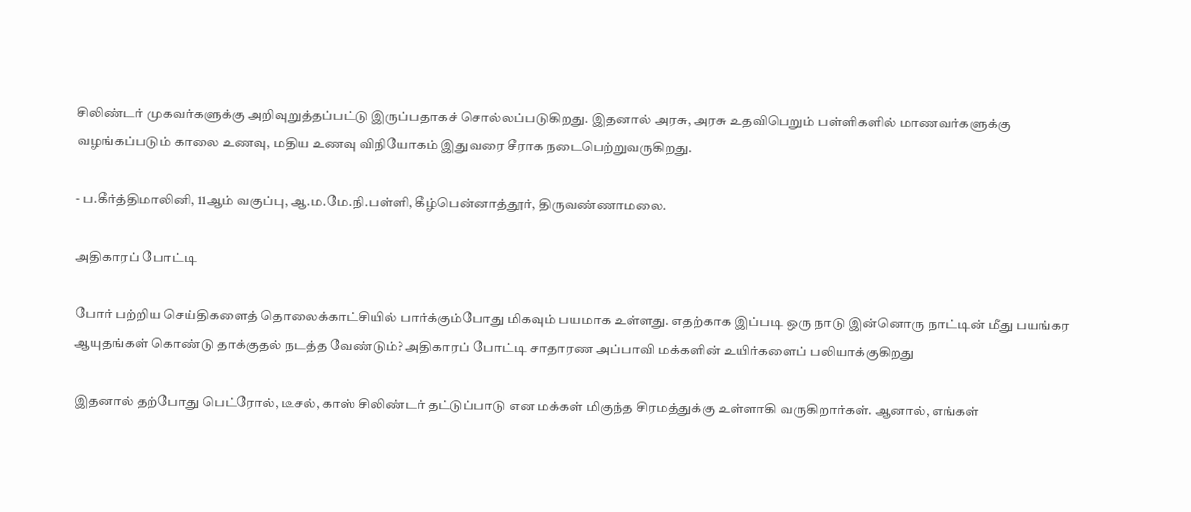சிலிண்டர் முகவர்களுக்கு அறிவுறுத்தப்பட்டு இருப்பதாகச் சொல்லப்படுகிறது. இதனால் அரசு, அரசு உதவிபெறும் பள்ளிகளில் மாணவர்களுக்கு வழங்கப்படும் காலை உணவு, மதிய உணவு விநியோகம் இதுவரை சீராக நடைபெற்றுவருகிறது.

- ப.கீர்த்திமாலினி, 11ஆம் வகுப்பு, ஆ.ம.மே.நி.பள்ளி, கீழ்பென்னாத்தூர், திருவண்ணாமலை.

அதிகாரப் போட்டி

போர் பற்றிய செய்திகளைத் தொலைக்காட்சியில் பார்க்கும்போது மிகவும் பயமாக உள்ளது. எதற்காக இப்படி ஒரு நாடு இன்னொரு நாட்டின் மீது பயங்கர ஆயுதங்கள் கொண்டு தாக்குதல் நடத்த வேண்டும்? அதிகாரப் போட்டி சாதாரண அப்பாவி மக்களின் உயிர்களைப் பலியாக்குகிறது

இதனால் தற்போது பெட்ரோல், டீசல், காஸ் சிலிண்டர் தட்டுப்பாடு என மக்கள் மிகுந்த சிரமத்துக்கு உள்ளாகி வருகிறார்கள். ஆனால், எங்கள்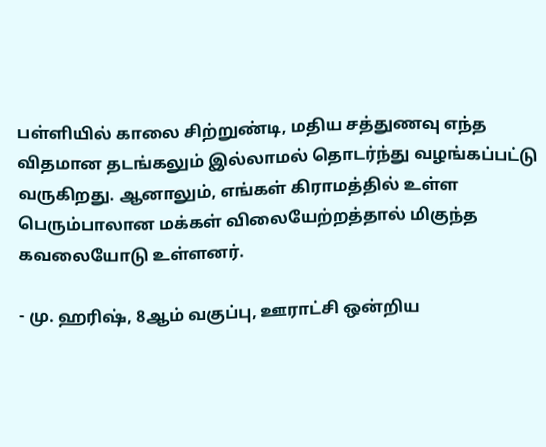பள்ளியில் காலை சிற்றுண்டி, மதிய சத்துணவு எந்த விதமான தடங்கலும் இல்லாமல் தொடர்ந்து வழங்கப்பட்டு வருகிறது. ஆனாலும், எங்கள் கிராமத்தில் உள்ள பெரும்பாலான மக்கள் விலையேற்றத்தால் மிகுந்த கவலையோடு உள்ளனர்.

- மு. ஹரிஷ், 8ஆம் வகுப்பு, ஊராட்சி ஒன்றிய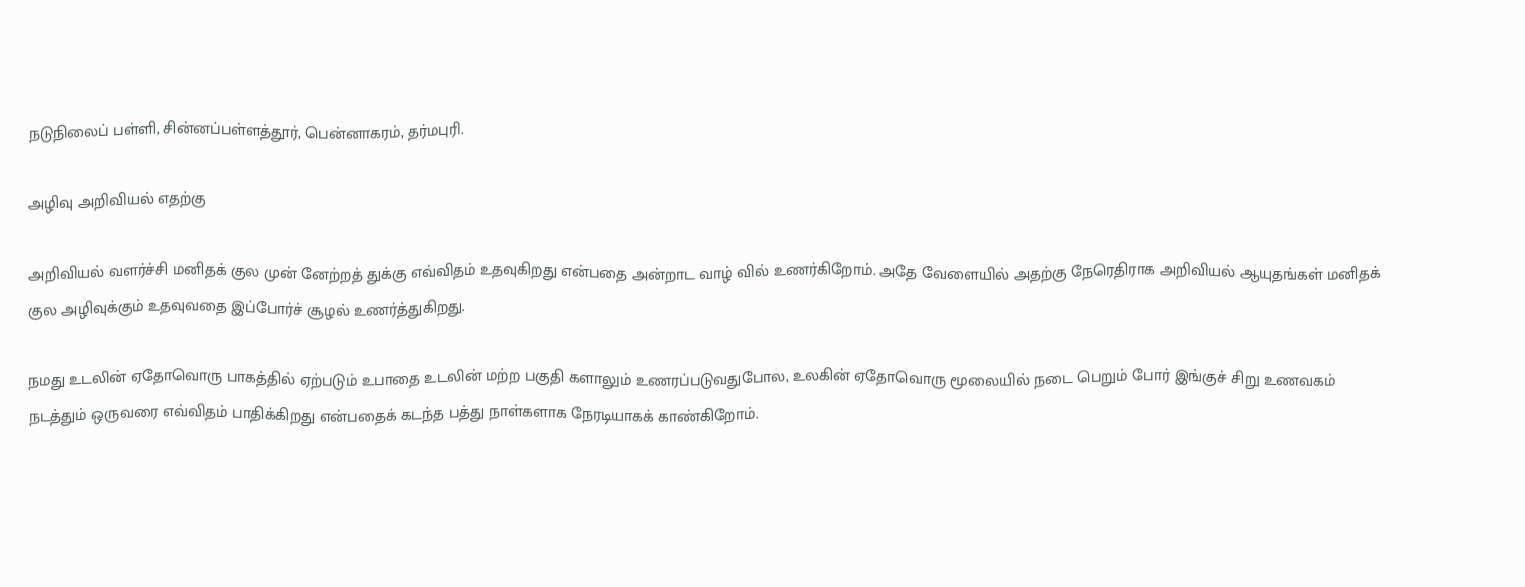நடுநிலைப் பள்ளி, சின்னப்பள்ளத்தூர், பென்னாகரம், தர்மபுரி.

அழிவு அறிவியல் எதற்கு

அறிவியல் வளர்ச்சி மனிதக் குல முன் னேற்றத் துக்கு எவ்விதம் உதவுகிறது என்பதை அன்றாட வாழ் வில் உணர்கிறோம். அதே வேளையில் அதற்கு நேரெதிராக அறிவியல் ஆயுதங்கள் மனிதக் குல அழிவுக்கும் உதவுவதை இப்போர்ச் சூழல் உணர்த்துகிறது.

நமது உடலின் ஏதோவொரு பாகத்தில் ஏற்படும் உபாதை உடலின் மற்ற பகுதி களாலும் உணரப்படுவதுபோல, உலகின் ஏதோவொரு மூலையில் நடை பெறும் போர் இங்குச் சிறு உணவகம் நடத்தும் ஒருவரை எவ்விதம் பாதிக்கிறது என்பதைக் கடந்த பத்து நாள்களாக நேரடியாகக் காண்கிறோம்.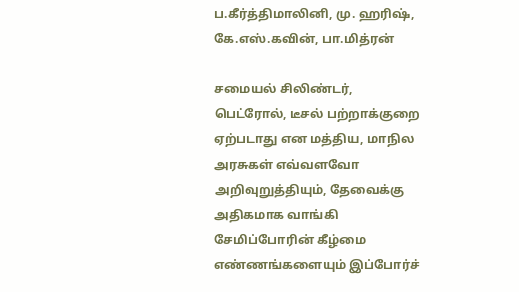ப.கீர்த்திமாலினி, மு. ஹரிஷ், கே.எஸ்.கவின், பா.மித்ரன்

சமையல் சிலிண்டர், பெட்ரோல், டீசல் பற்றாக்குறை ஏற்படாது என மத்திய, மாநில அரசுகள் எவ்வளவோ அறிவுறுத்தியும், தேவைக்கு அதிகமாக வாங்கி சேமிப்போரின் கீழ்மை எண்ணங்களையும் இப்போர்ச்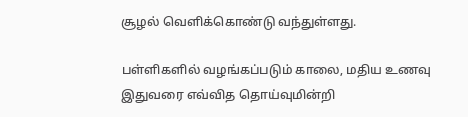சூழல் வெளிக்கொண்டு வந்துள்ளது.

பள்ளிகளில் வழங்கப்படும் காலை, மதிய உணவு இதுவரை எவ்வித தொய்வுமின்றி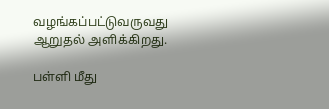வழங்கப்பட்டுவருவது ஆறுதல் அளிக்கிறது.

பள்ளி மீது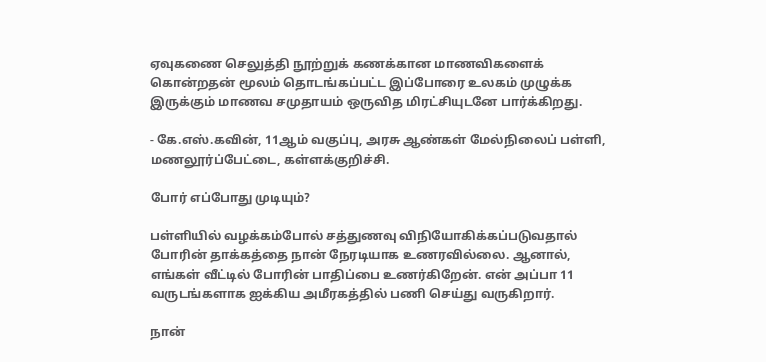ஏவுகணை செலுத்தி நூற்றுக் கணக்கான மாணவிகளைக் கொன்றதன் மூலம் தொடங்கப்பட்ட இப்போரை உலகம் முழுக்க இருக்கும் மாணவ சமுதாயம் ஒருவித மிரட்சியுடனே பார்க்கிறது.

- கே.எஸ்.கவின், 11ஆம் வகுப்பு, அரசு ஆண்கள் மேல்நிலைப் பள்ளி, மணலூர்ப்பேட்டை, கள்ளக்குறிச்சி.

போர் எப்போது முடியும்?

பள்ளியில் வழக்கம்போல் சத்துணவு விநியோகிக்கப்படுவதால் போரின் தாக்கத்தை நான் நேரடியாக உணரவில்லை. ஆனால், எங்கள் வீட்டில் போரின் பாதிப்பை உணர்கிறேன். என் அப்பா 11 வருடங்களாக ஐக்கிய அமீரகத்தில் பணி செய்து வருகிறார்.

நான்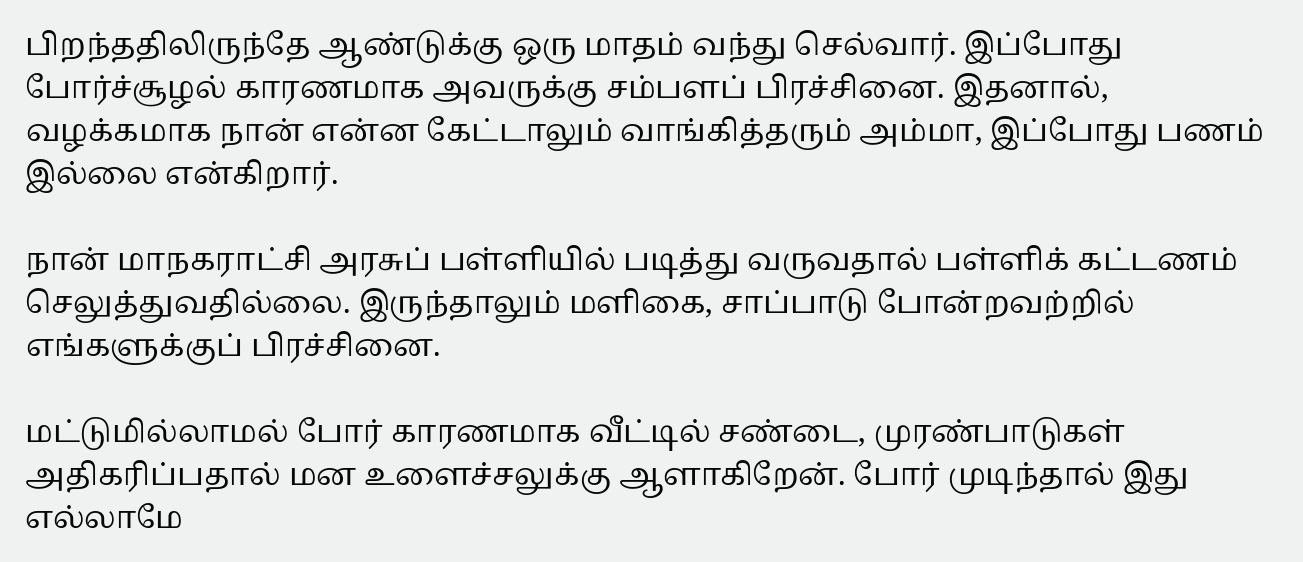பிறந்ததிலிருந்தே ஆண்டுக்கு ஒரு மாதம் வந்து செல்வார். இப்போது போர்ச்சூழல் காரணமாக அவருக்கு சம்பளப் பிரச்சினை. இதனால், வழக்கமாக நான் என்ன கேட்டாலும் வாங்கித்தரும் அம்மா, இப்போது பணம் இல்லை என்கிறார்.

நான் மாநகராட்சி அரசுப் பள்ளியில் படித்து வருவதால் பள்ளிக் கட்டணம் செலுத்துவதில்லை. இருந்தாலும் மளிகை, சாப்பாடு போன்றவற்றில் எங்களுக்குப் பிரச்சினை.

மட்டுமில்லாமல் போர் காரணமாக வீட்டில் சண்டை, முரண்பாடுகள் அதிகரிப்பதால் மன உளைச்சலுக்கு ஆளாகிறேன். போர் முடிந்தால் இது எல்லாமே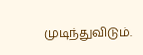முடிந்துவிடும்.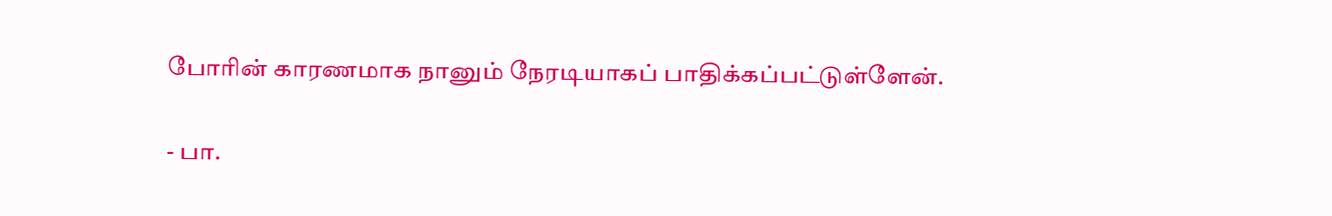போரின் காரணமாக நானும் நேரடியாகப் பாதிக்கப்பட்டுள்ளேன்.

- பா.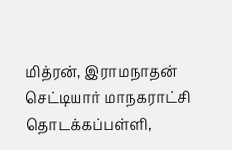மித்ரன், இராமநாதன் செட்டியார் மாநகராட்சி தொடக்கப்பள்ளி,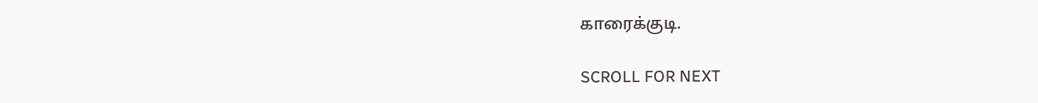காரைக்குடி.

SCROLL FOR NEXT